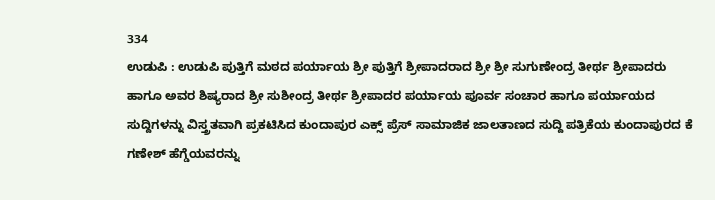334
ಉಡುಪಿ : ಉಡುಪಿ ಪುತ್ತಿಗೆ ಮಠದ ಪರ್ಯಾಯ ಶ್ರೀ ಪುತ್ತಿಗೆ ಶ್ರೀಪಾದರಾದ ಶ್ರೀ ಶ್ರೀ ಸುಗುಣೇಂದ್ರ ತೀರ್ಥ ಶ್ರೀಪಾದರು ಹಾಗೂ ಅವರ ಶಿಷ್ಯರಾದ ಶ್ರೀ ಸುಶೀಂದ್ರ ತೀರ್ಥ ಶ್ರೀಪಾದರ ಪರ್ಯಾಯ ಪೂರ್ವ ಸಂಚಾರ ಹಾಗೂ ಪರ್ಯಾಯದ ಸುದ್ದಿಗಳನ್ನು ವಿಸ್ತ್ರತವಾಗಿ ಪ್ರಕಟಿಸಿದ ಕುಂದಾಪುರ ಎಕ್ಸ್ ಪ್ರೆಸ್ ಸಾಮಾಜಿಕ ಜಾಲತಾಣದ ಸುದ್ದಿ ಪತ್ರಿಕೆಯ ಕುಂದಾಪುರದ ಕೆ ಗಣೇಶ್ ಹೆಗ್ಡೆಯವರನ್ನು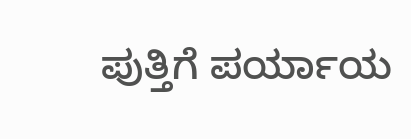ಪುತ್ತಿಗೆ ಪರ್ಯಾಯ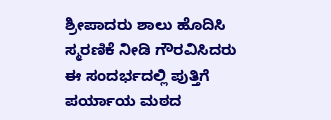ಶ್ರೀಪಾದರು ಶಾಲು ಹೊದಿಸಿ ಸ್ಮರಣಿಕೆ ನೀಡಿ ಗೌರವಿಸಿದರು ಈ ಸಂದರ್ಭದಲ್ಲಿ ಪುತ್ತಿಗೆ ಪರ್ಯಾಯ ಮಠದ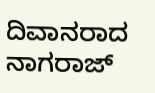ದಿವಾನರಾದ ನಾಗರಾಜ್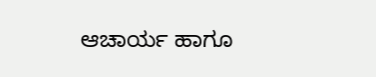ಆಚಾರ್ಯ ಹಾಗೂ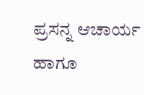ಪ್ರಸನ್ನ ಆಚಾರ್ಯ ಹಾಗೂ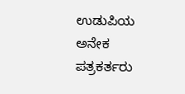ಉಡುಪಿಯ ಅನೇಕ ಪತ್ರಕರ್ತರು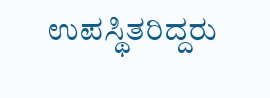ಉಪಸ್ಥಿತರಿದ್ದರು